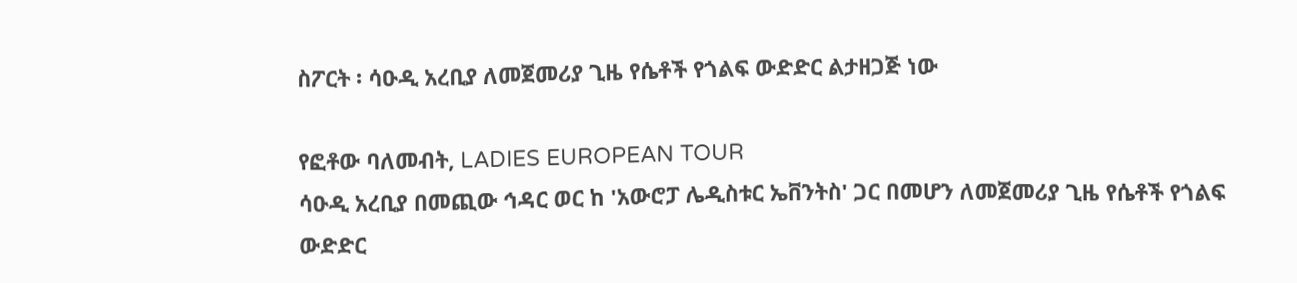ስፖርት ፡ ሳዑዲ አረቢያ ለመጀመሪያ ጊዜ የሴቶች የጎልፍ ውድድር ልታዘጋጅ ነው

የፎቶው ባለመብት, LADIES EUROPEAN TOUR
ሳዑዲ አረቢያ በመጪው ኅዳር ወር ከ 'አውሮፓ ሌዲስቱር ኤቨንትስ' ጋር በመሆን ለመጀመሪያ ጊዜ የሴቶች የጎልፍ ውድድር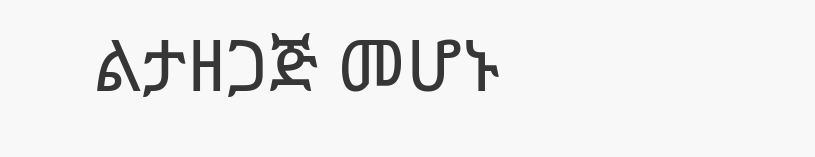ልታዘጋጅ መሆኑ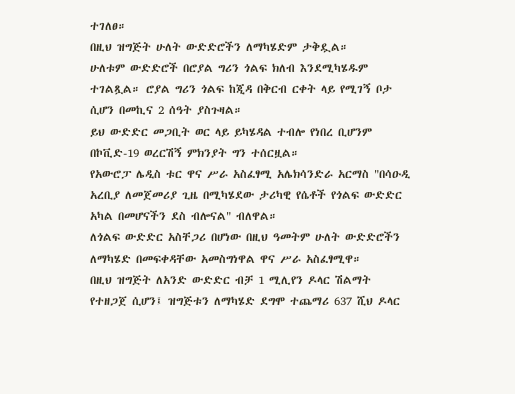ተገለፀ።
በዚህ ዝግጅት ሁለት ውድድሮችን ለማካሄድም ታቅዷል።
ሁለቱም ውድድሮች በሮያል ግሪን ጎልፍ ክለብ እንደሚካሄዱም ተገልጿል። ሮያል ግሪን ጎልፍ ከጂዳ በቅርብ ርቀት ላይ የሚገኝ ቦታ ሲሆን በመኪና 2 ሰዓት ያስጉዛል።
ይህ ውድድር መጋቢት ወር ላይ ይካሄዳል ተብሎ የነበረ ቢሆንም በኮቪድ-19 ወረርሽኝ ምክንያት ግን ተሰርዟል።
የአውሮፓ ሌዲስ ቱር ዋና ሥራ አስፈፃሚ አሌክሳንድራ አርማስ "በሳዑዲ አረቢያ ለመጀመሪያ ጊዜ በሚካሄደው ታሪካዊ የሴቶች የጎልፍ ውድድር አካል በመሆናችን ደስ ብሎናል" ብለዋል።
ለጎልፍ ውድድር አስቸጋሪ በሆነው በዚህ ዓመትም ሁለት ውድድሮችን ለማካሄድ በመፍቀዳቸው አመስግነዋል ዋና ሥራ አስፈፃሚዋ።
በዚህ ዝግጅት ለአንድ ውድድር ብቻ 1 ሚሊየን ዶላር ሽልማት የተዘጋጀ ሲሆን፤ ዝግጅቱን ለማካሄድ ደግሞ ተጨማሪ 637 ሺህ ዶላር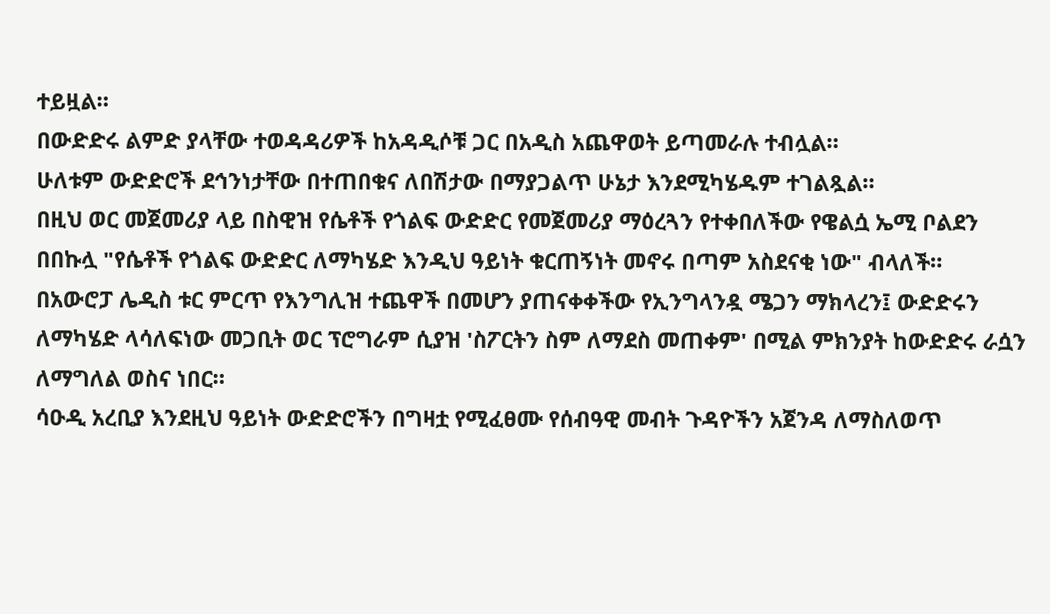ተይዟል።
በውድድሩ ልምድ ያላቸው ተወዳዳሪዎች ከአዳዲሶቹ ጋር በአዲስ አጨዋወት ይጣመራሉ ተብሏል።
ሁለቱም ውድድሮች ደኅንነታቸው በተጠበቁና ለበሽታው በማያጋልጥ ሁኔታ እንደሚካሄዱም ተገልጿል።
በዚህ ወር መጀመሪያ ላይ በስዊዝ የሴቶች የጎልፍ ውድድር የመጀመሪያ ማዕረጓን የተቀበለችው የዌልሷ ኤሚ ቦልደን በበኩሏ "የሴቶች የጎልፍ ውድድር ለማካሄድ እንዲህ ዓይነት ቁርጠኝነት መኖሩ በጣም አስደናቂ ነው" ብላለች።
በአውሮፓ ሌዲስ ቱር ምርጥ የእንግሊዝ ተጨዋች በመሆን ያጠናቀቀችው የኢንግላንዷ ሜጋን ማክላረን፤ ውድድሩን ለማካሄድ ላሳለፍነው መጋቢት ወር ፕሮግራም ሲያዝ 'ስፖርትን ስም ለማደስ መጠቀም' በሚል ምክንያት ከውድድሩ ራሷን ለማግለል ወስና ነበር።
ሳዑዲ አረቢያ እንደዚህ ዓይነት ውድድሮችን በግዛቷ የሚፈፀሙ የሰብዓዊ መብት ጉዳዮችን አጀንዳ ለማስለወጥ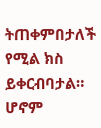ትጠቀምበታለች የሚል ክስ ይቀርብባታል።
ሆኖም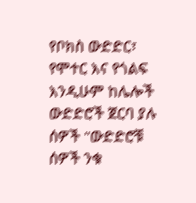የቦክስ ውድድር፣ የሞተር እና የጎልፍ እንዲሁም ከሌሎች ውድድሮች ጀርባ ያሉ ሰዎች "ውድድሮቹ ሰዎች ንቁ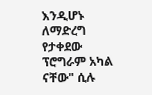እንዲሆኑ ለማድረግ የታቀደው ፕሮግራም አካል ናቸው" ሲሉ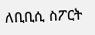ለቢቢሲ ስፖርት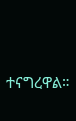ተናግረዋል።